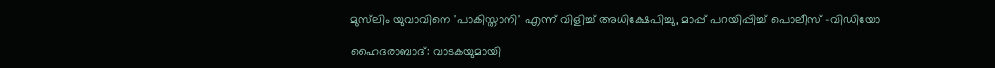മുസ്‌ലിം യുവാവിനെ 'പാകിസ്താനി' എന്ന് വിളിച്ച് അധിക്ഷേപിച്ചു, മാപ്പ് പറയിപ്പിച്ച് പൊലീസ് -വിഡിയോ

ഹൈദരാബാദ്: വാടകയുമായി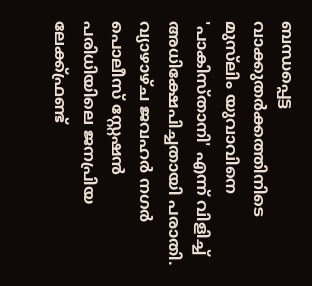ബന്ധപ്പെട്ട വാക്കുതർക്കത്തിനിടെ മുസ്‌ലിം യുവാവിനെ 'പാകിസ്താനി' എന്ന് വിളിച്ച് അധിക്ഷേപിച്ചതായി പരാതി. വ്യാഴാഴ്ച ജവഹർ നഗർ പൊലീസ് സ്റ്റേഷൻ പരിധിയിലെ ജനപ്രിയ ലേക്ക്ഫ്രണ്ട്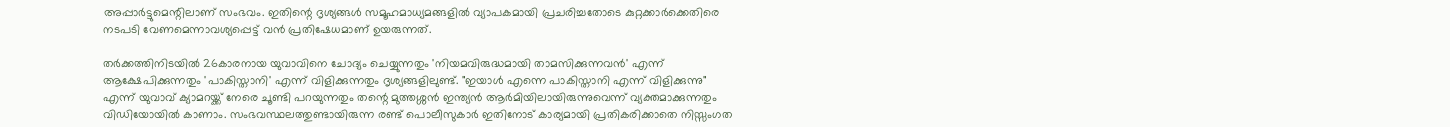അപ്പാർട്ടുമെന്റിലാണ് സംഭവം. ഇതിന്റെ ദൃശ്യങ്ങൾ സമൂഹമാധ്യമങ്ങളിൽ വ്യാപകമായി പ്രചരിച്ചതോടെ കുറ്റക്കാർക്കെതിരെ നടപടി വേണമെന്നാവശ്യപ്പെട്ട് വൻ പ്രതിഷേധമാണ് ഉയരുന്നത്.

തർക്കത്തിനിടയിൽ 26കാരനായ യുവാവിനെ ചോദ്യം ചെയ്യുന്നതും 'നിയമവിരുദ്ധമായി താമസിക്കുന്നവൻ' എന്ന് ആക്ഷേപിക്കുന്നതും 'പാകിസ്താനി' എന്ന് വിളിക്കുന്നതും ദൃശ്യങ്ങളിലുണ്ട്. "ഇയാൾ എന്നെ പാകിസ്താനി എന്ന് വിളിക്കുന്നു" എന്ന് യുവാവ് ക്യാമറയ്ക്ക് നേരെ ചൂണ്ടി പറയുന്നതും തന്റെ മുത്തശ്ശൻ ഇന്ത്യൻ ആർമിയിലായിരുന്നുവെന്ന് വ്യക്തമാക്കുന്നതും വിഡിയോയിൽ കാണാം. സംഭവസ്ഥലത്തുണ്ടായിരുന്ന രണ്ട് പൊലീസുകാർ ഇതിനോട് കാര്യമായി പ്രതികരിക്കാതെ നിസ്സംഗത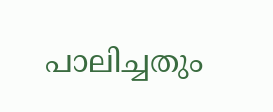പാലിച്ചതും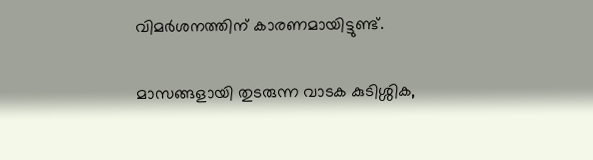വിമർശനത്തിന് കാരണമായിട്ടുണ്ട്.

മാസങ്ങളായി തുടരുന്ന വാടക കുടിശ്ശിക,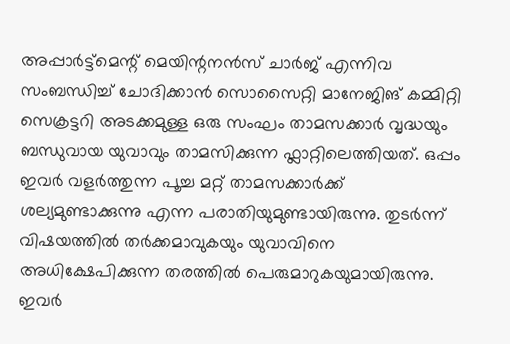അപ്പാർട്ട്മെന്റ് മെയിന്റനൻസ് ചാർജ് എന്നിവ സംബന്ധിച്ച് ചോദിക്കാൻ സൊസൈറ്റി മാനേജിങ് കമ്മിറ്റി സെക്രട്ടറി അടക്കമുള്ള ഒരു സംഘം താമസക്കാർ വൃദ്ധയും ബന്ധുവായ യുവാവും താമസിക്കുന്ന ഫ്ലാറ്റിലെത്തിയത്. ഒപ്പം ഇവർ വളർത്തുന്ന പൂച്ച മറ്റ് താമസക്കാർക്ക് ശല്യമുണ്ടാക്കുന്നു എന്ന പരാതിയുമുണ്ടായിരുന്നു. തുടർന്ന് വിഷയത്തിൽ തർക്കമാവുകയും യുവാവിനെ അധിക്ഷേപിക്കുന്ന തരത്തിൽ പെരുമാറുകയുമായിരുന്നു. ഇവർ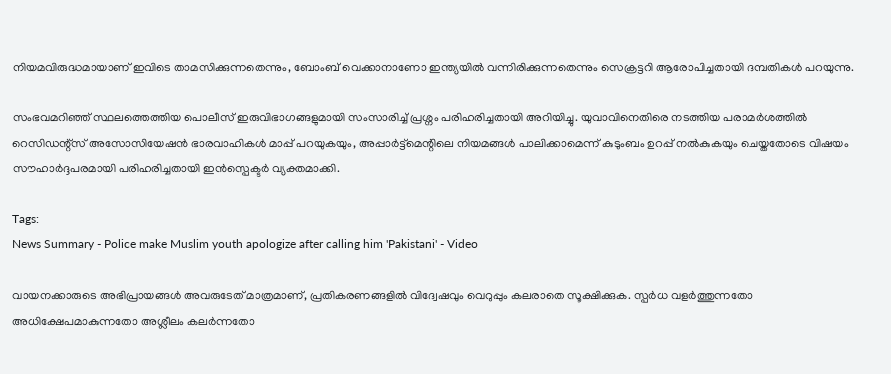നിയമവിരുദ്ധമായാണ് ഇവിടെ താമസിക്കുന്നതെന്നും, ബോംബ് വെക്കാനാണോ ഇന്ത്യയിൽ വന്നിരിക്കുന്നതെന്നും സെക്രട്ടറി ആരോപിച്ചതായി ദമ്പതികൾ പറയുന്നു.

സംഭവമറിഞ്ഞ് സ്ഥലത്തെത്തിയ പൊലീസ് ഇരുവിഭാഗങ്ങളുമായി സംസാരിച്ച് പ്രശ്നം പരിഹരിച്ചതായി അറിയിച്ചു. യുവാവിനെതിരെ നടത്തിയ പരാമർശത്തിൽ റെസിഡന്റ്സ് അസോസിയേഷൻ ഭാരവാഹികൾ മാപ്പ് പറയുകയും, അപ്പാർട്ട്മെന്റിലെ നിയമങ്ങൾ പാലിക്കാമെന്ന് കുടുംബം ഉറപ്പ് നൽകുകയും ചെയ്തതോടെ വിഷയം സൗഹാർദ്ദപരമായി പരിഹരിച്ചതായി ഇൻസ്പെക്ടർ വ്യക്തമാക്കി.

Tags:
News Summary - Police make Muslim youth apologize after calling him 'Pakistani' - Video

വായനക്കാരുടെ അഭിപ്രായങ്ങള്‍ അവരുടേത് മാത്രമാണ്, പ്രതികരണങ്ങളിൽ വിദ്വേഷവും വെറുപ്പും കലരാതെ സൂക്ഷിക്കുക. സ്പർധ വളർത്തുന്നതോ അധിക്ഷേപമാകുന്നതോ അശ്ലീലം കലർന്നതോ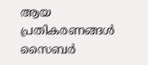ആയ പ്രതികരണങ്ങൾ സൈബർ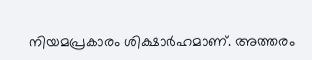നിയമപ്രകാരം ശിക്ഷാർഹമാണ്. അത്തരം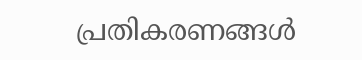പ്രതികരണങ്ങൾ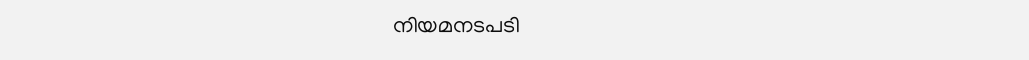നിയമനടപടി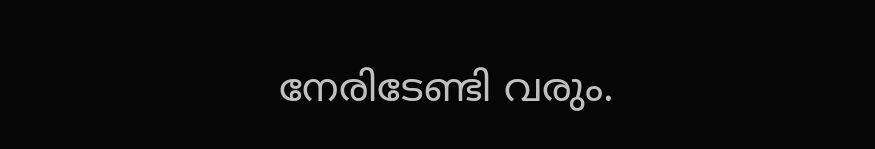നേരിടേണ്ടി വരും.